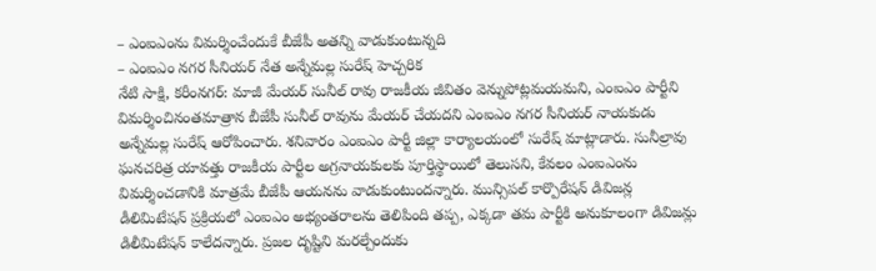– ఎంఐఎంను విమర్శించేందుకే బీజేపీ అతన్ని వాడుకుంటున్నది
– ఎంఐఎం నగర సీనియర్ నేత అన్నేమల్ల సురేష్ హెచ్చరిక
నేటి సాక్షి, కరీంనగర్: మాజీ మేయర్ సునీల్ రావు రాజకీయ జీవితం వెన్నుపోట్లమయమని, ఎంఐఎం పార్టీని విమర్శించినంతమాత్రాన బీజేపీ సునీల్ రావును మేయర్ చేయదని ఎంఐఎం నగర సీనియర్ నాయకుడు అన్నేమల్ల సురేష్ ఆరోపించారు. శనివారం ఎంఐఎం పార్టీ జిల్లా కార్యాలయంలో సురేష్ మాట్లాడారు. సునీల్రావు ఘనచరిత్ర యావత్తు రాజకీయ పార్టీల అగ్రనాయకులకు పూర్తిస్థాయిలో తెలుసని, కేవలం ఎంఐఎంను విమర్శించడానికి మాత్రమే బీజేపీ ఆయనను వాడుకుంటుందన్నారు. మున్సిపల్ కార్పొరేషన్ డివిజన్ల డీలిమిటేషన్ ప్రక్రియలో ఎంఐఎం అభ్యంతరాలను తెలిపింది తప్ప, ఎక్కడా తమ పార్టీకి అనుకూలంగా డివిజన్లు డిలీమిటేషన్ కాలేదన్నారు. ప్రజల దృష్టిని మరల్చేందుకు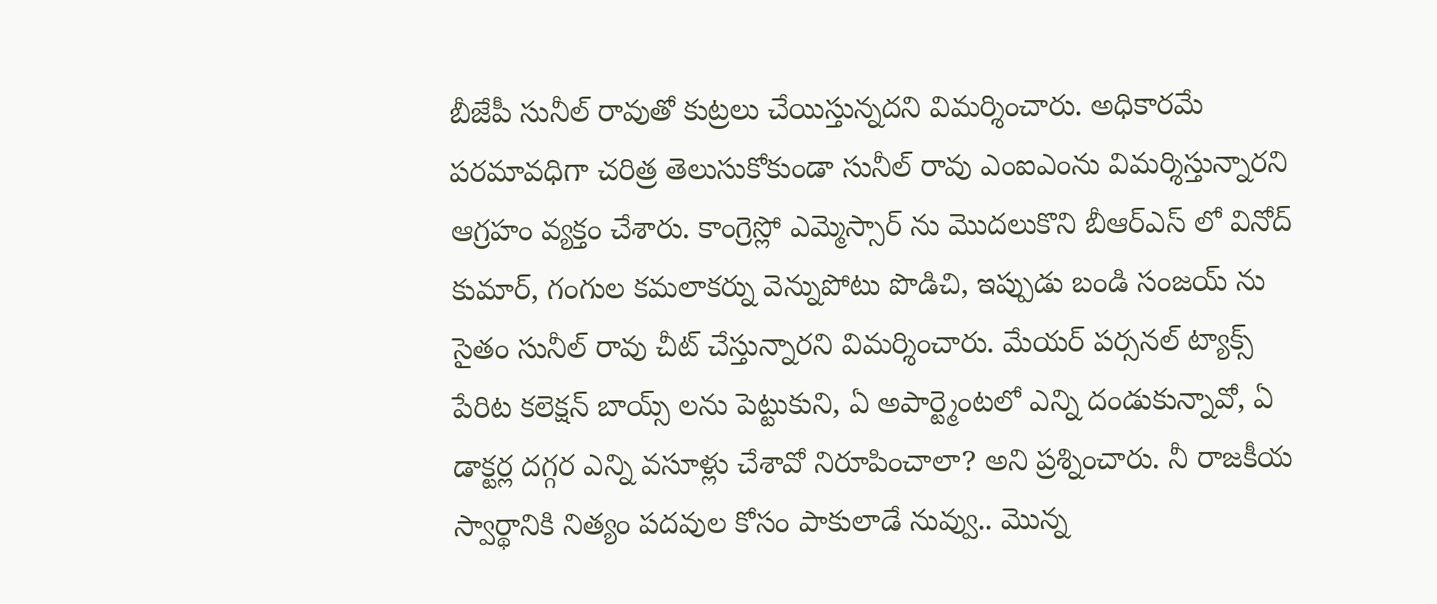బీజేపీ సునీల్ రావుతో కుట్రలు చేయిస్తున్నదని విమర్శించారు. అధికారమే పరమావధిగా చరిత్ర తెలుసుకోకుండా సునీల్ రావు ఎంఐఎంను విమర్శిస్తున్నారని ఆగ్రహం వ్యక్తం చేశారు. కాంగ్రెస్లో ఎమ్మెస్సార్ ను మొదలుకొని బీఆర్ఎస్ లో వినోద్ కుమార్, గంగుల కమలాకర్ను వెన్నుపోటు పొడిచి, ఇప్పుడు బండి సంజయ్ ను సైతం సునీల్ రావు చీట్ చేస్తున్నారని విమర్శించారు. మేయర్ పర్సనల్ ట్యాక్స్ పేరిట కలెక్షన్ బాయ్స్ లను పెట్టుకుని, ఏ అపార్ట్మెంటలో ఎన్ని దండుకున్నావో, ఏ డాక్టర్ల దగ్గర ఎన్ని వసూళ్లు చేశావో నిరూపించాలా? అని ప్రశ్నించారు. నీ రాజకీయ స్వార్థానికి నిత్యం పదవుల కోసం పాకులాడే నువ్వు.. మొన్న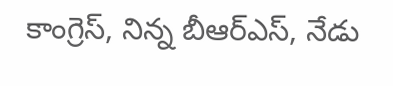కాంగ్రెస్, నిన్న బీఆర్ఎస్, నేడు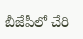బీజేపీలో చేరి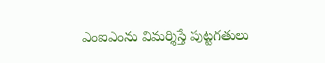ఎంఐఎంను విమర్శిస్తే పుట్టగతులు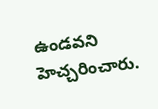ఉండవని హెచ్చరించారు.